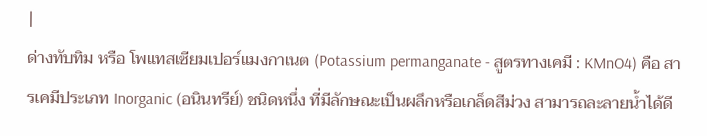|
ด่างทับทิม หรือ โพแทสเซียมเปอร์แมงกาเนต (Potassium permanganate - สูตรทางเคมี : KMnO4) คือ สารเคมีประเภท Inorganic (อนินทรีย์) ชนิดหนึ่ง ที่มีลักษณะเป็นผลึกหรือเกล็ดสีม่วง สามารถละลายน้ำได้ดี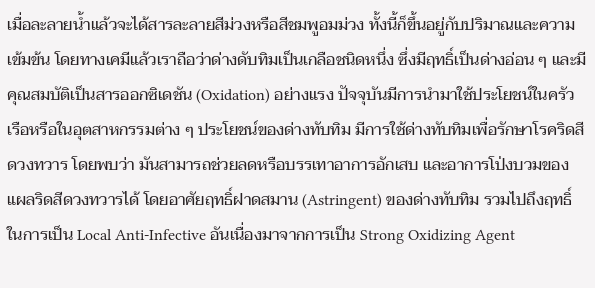เมื่อละลายน้ำแล้วจะได้สารละลายสีม่วงหรือสีชมพูอมม่วง ทั้งนี้ก็ขึ้นอยู่กับปริมาณและความเข้มข้น โดยทางเคมีแล้วเราถือว่าด่างดับทิมเป็นเกลือชนิดหนึ่ง ซึ่งมีฤทธิ์เป็นด่างอ่อน ๆ และมีคุณสมบัติเป็นสารออกซิเดชัน (Oxidation) อย่างแรง ปัจจุบันมีการนำมาใช้ประโยชน์ในครัวเรือหรือในอุตสาหกรรมต่าง ๆ ประโยชน์ของด่างทับทิม มีการใช้ด่างทับทิมเพื่อรักษาโรคริดสีดวงทวาร โดยพบว่า มันสามารถช่วยลดหรือบรรเทาอาการอักเสบ และอาการโป่งบวมของแผลริดสีดวงทวารได้ โดยอาศัยฤทธิ์ฝาดสมาน (Astringent) ของด่างทับทิม รวมไปถึงฤทธิ์ในการเป็น Local Anti-Infective อันเนื่องมาจากการเป็น Strong Oxidizing Agent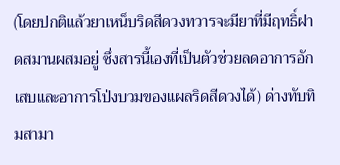(โดยปกติแล้วยาเหน็บริดสีดวงทวารจะมียาที่มีฤทธิ์ฝาดสมานผสมอยู่ ซึ่งสารนี้เองที่เป็นตัวช่วยลดอาการอักเสบและอาการโป่งบวมของแผลริดสีดวงได้) ด่างทับทิมสามา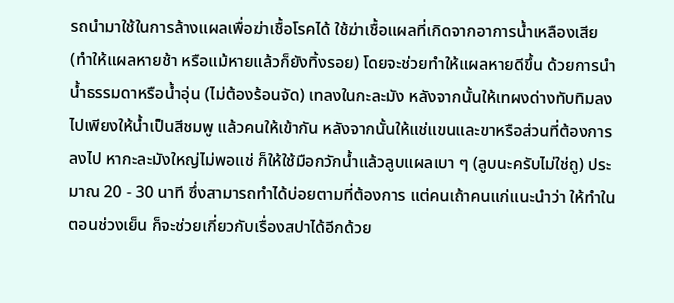รถนำมาใช้ในการล้างแผลเพื่อฆ่าเชื้อโรคได้ ใช้ฆ่าเชื้อแผลที่เกิดจากอาการน้ำเหลืองเสีย (ทำให้แผลหายช้า หรือแม้หายแล้วก็ยังทิ้งรอย) โดยจะช่วยทำให้แผลหายดีขึ้น ด้วยการนำน้ำธรรมดาหรือน้ำอุ่น (ไม่ต้องร้อนจัด) เทลงในกะละมัง หลังจากนั้นให้เทผงด่างทับทิมลงไปเพียงให้น้ำเป็นสีชมพู แล้วคนให้เข้ากัน หลังจากนั้นให้แช่แขนและขาหรือส่วนที่ต้องการลงไป หากะละมังใหญ่ไม่พอแช่ ก็ให้ใช้มือกวักน้ำแล้วลูบแผลเบา ๆ (ลูบนะครับไม่ใช่ถู) ประมาณ 20 - 30 นาที ซึ่งสามารถทำได้บ่อยตามที่ต้องการ แต่คนเถ้าคนแก่แนะนำว่า ให้ทำในตอนช่วงเย็น ก็จะช่วยเกี่ยวกับเรื่องสปาได้อีกด้วย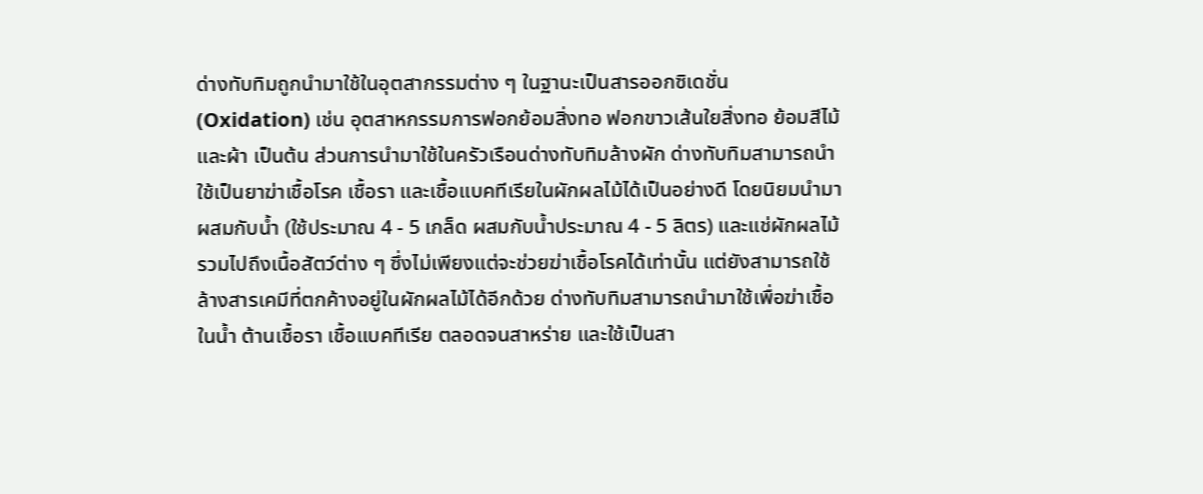ด่างทับทิมถูกนำมาใช้ในอุตสากรรมต่าง ๆ ในฐานะเป็นสารออกซิเดชั่น (Oxidation) เช่น อุตสาหกรรมการฟอกย้อมสิ่งทอ ฟอกขาวเส้นใยสิ่งทอ ย้อมสีไม้และผ้า เป็นต้น ส่วนการนำมาใช้ในครัวเรือนด่างทับทิมล้างผัก ด่างทับทิมสามารถนำใช้เป็นยาฆ่าเชื้อโรค เชื้อรา และเชื้อแบคทีเรียในผักผลไม้ได้เป็นอย่างดี โดยนิยมนำมาผสมกับน้ำ (ใช้ประมาณ 4 - 5 เกล็ด ผสมกับน้ำประมาณ 4 - 5 ลิตร) และแช่ผักผลไม้ รวมไปถึงเนื้อสัตว์ต่าง ๆ ซึ่งไม่เพียงแต่จะช่วยฆ่าเชื้อโรคได้เท่านั้น แต่ยังสามารถใช้ล้างสารเคมีที่ตกค้างอยู่ในผักผลไม้ได้อีกด้วย ด่างทับทิมสามารถนำมาใช้เพื่อฆ่าเชื้อในน้ำ ต้านเชื้อรา เชื้อแบคทีเรีย ตลอดจนสาหร่าย และใช้เป็นสา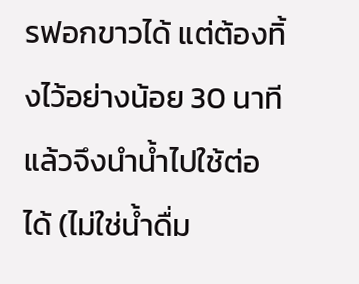รฟอกขาวได้ แต่ต้องทิ้งไว้อย่างน้อย 30 นาที แล้วจึงนำน้ำไปใช้ต่อได้ (ไม่ใช่น้ำดื่ม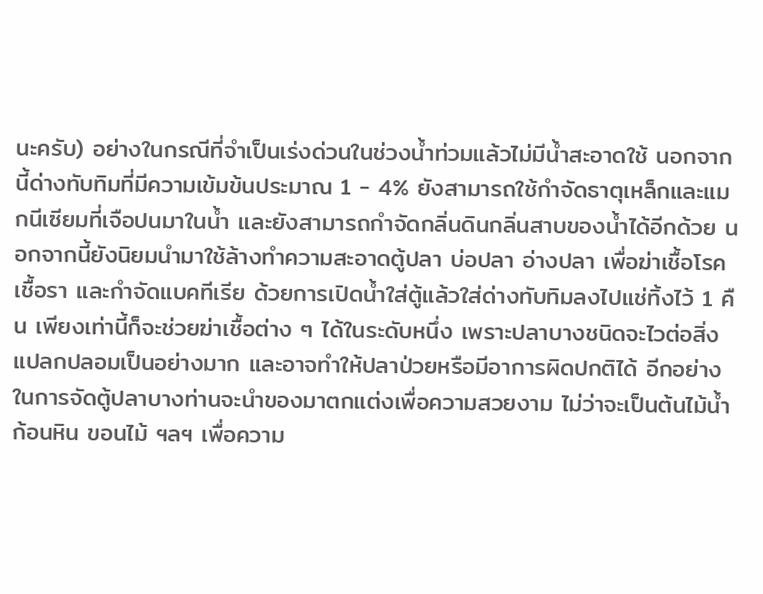นะครับ) อย่างในกรณีที่จำเป็นเร่งด่วนในช่วงน้ำท่วมแล้วไม่มีน้ำสะอาดใช้ นอกจากนี้ด่างทับทิมที่มีความเข้มข้นประมาณ 1 - 4% ยังสามารถใช้กำจัดธาตุเหล็กและแมกนีเซียมที่เจือปนมาในน้ำ และยังสามารถกำจัดกลิ่นดินกลิ่นสาบของน้ำได้อีกด้วย นอกจากนี้ยังนิยมนำมาใช้ล้างทำความสะอาดตู้ปลา บ่อปลา อ่างปลา เพื่อฆ่าเชื้อโรค เชื้อรา และกำจัดแบคทีเรีย ด้วยการเปิดน้ำใส่ตู้แล้วใส่ด่างทับทิมลงไปแช่ทิ้งไว้ 1 คืน เพียงเท่านี้ก็จะช่วยฆ่าเชื้อต่าง ๆ ได้ในระดับหนึ่ง เพราะปลาบางชนิดจะไวต่อสิ่งแปลกปลอมเป็นอย่างมาก และอาจทำให้ปลาป่วยหรือมีอาการผิดปกติได้ อีกอย่างในการจัดตู้ปลาบางท่านจะนำของมาตกแต่งเพื่อความสวยงาม ไม่ว่าจะเป็นต้นไม้น้ำ ก้อนหิน ขอนไม้ ฯลฯ เพื่อความ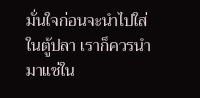มั่นใจก่อนจะนำไปใส่ในตู้ปลา เราก็ควรนำมาแช่ใน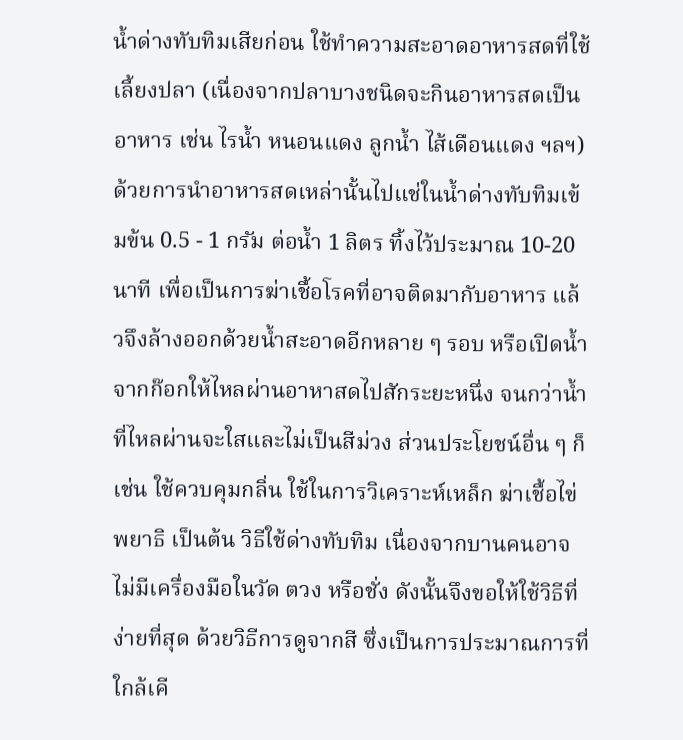น้ำด่างทับทิมเสียก่อน ใช้ทำความสะอาดอาหารสดที่ใช้เลี้ยงปลา (เนื่องจากปลาบางชนิดจะกินอาหารสดเป็นอาหาร เช่น ไรน้ำ หนอนแดง ลูกน้ำ ไส้เดือนแดง ฯลฯ) ด้วยการนำอาหารสดเหล่านั้นไปแช่ในน้ำด่างทับทิมเข้มข้น 0.5 - 1 กรัม ต่อน้ำ 1 ลิตร ทิ้งไว้ประมาณ 10-20 นาที เพื่อเป็นการฆ่าเชื้อโรคที่อาจติดมากับอาหาร แล้วจึงล้างออกด้วยน้ำสะอาดอีกหลาย ๆ รอบ หรือเปิดน้ำจากก๊อกให้ไหลผ่านอาหาสดไปสักระยะหนึ่ง จนกว่าน้ำที่ไหลผ่านจะใสและไม่เป็นสีม่วง ส่วนประโยชน์อื่น ๆ ก็เช่น ใช้ควบคุมกลิ่น ใช้ในการวิเคราะห์เหล็ก ฆ่าเชื้อไข่พยาธิ เป็นต้น วิธีใช้ด่างทับทิม เนื่องจากบานคนอาจไม่มีเครื่องมือในวัด ตวง หรือชั่ง ดังนั้นจึงขอให้ใช้วิธีที่ง่ายที่สุด ด้วยวิธีการดูจากสี ซึ่งเป็นการประมาณการที่ใกล้เคี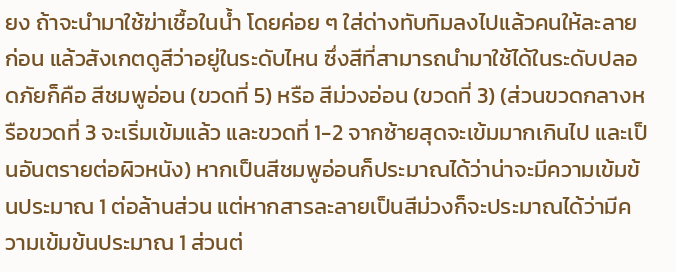ยง ถ้าจะนำมาใช้ฆ่าเชื้อในน้ำ โดยค่อย ๆ ใส่ด่างทับทิมลงไปแล้วคนให้ละลายก่อน แล้วสังเกตดูสีว่าอยู่ในระดับไหน ซึ่งสีที่สามารถนำมาใช้ได้ในระดับปลอดภัยก็คือ สีชมพูอ่อน (ขวดที่ 5) หรือ สีม่วงอ่อน (ขวดที่ 3) (ส่วนขวดกลางหรือขวดที่ 3 จะเริ่มเข้มแล้ว และขวดที่ 1-2 จากซ้ายสุดจะเข้มมากเกินไป และเป็นอันตรายต่อผิวหนัง) หากเป็นสีชมพูอ่อนก็ประมาณได้ว่าน่าจะมีความเข้มข้นประมาณ 1 ต่อล้านส่วน แต่หากสารละลายเป็นสีม่วงก็จะประมาณได้ว่ามีความเข้มข้นประมาณ 1 ส่วนต่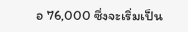อ 76,000 ซึ่งจะเริ่มเป็น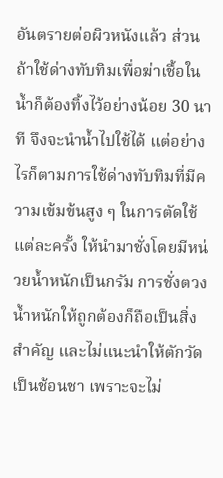อันตรายต่อผิวหนังแล้ว ส่วนถ้าใช้ด่างทับทิมเพื่อฆ่าเชื้อในน้ำก็ต้องทิ้งไว้อย่างน้อย 30 นาที จึงจะนำน้ำไปใช้ได้ แต่อย่างไรก็ตามการใช้ด่างทับทิมที่มีความเข้มข้นสูง ๆ ในการตัดใช้แต่ละครั้ง ให้นำมาชั่งโดยมีหน่วยน้ำหนักเป็นกรัม การชั่งตวงน้ำหนักให้ถูกต้องก็ถือเป็นสิ่งสำคัญ และไม่แนะนำให้ตักวัดเป็นช้อนชา เพราะจะไม่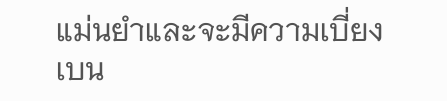แม่นยำและจะมีความเบี่ยงเบน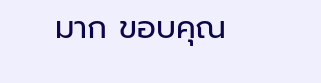มาก ขอบคุณ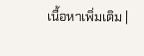เนื้อหาเพิ่มเติม |